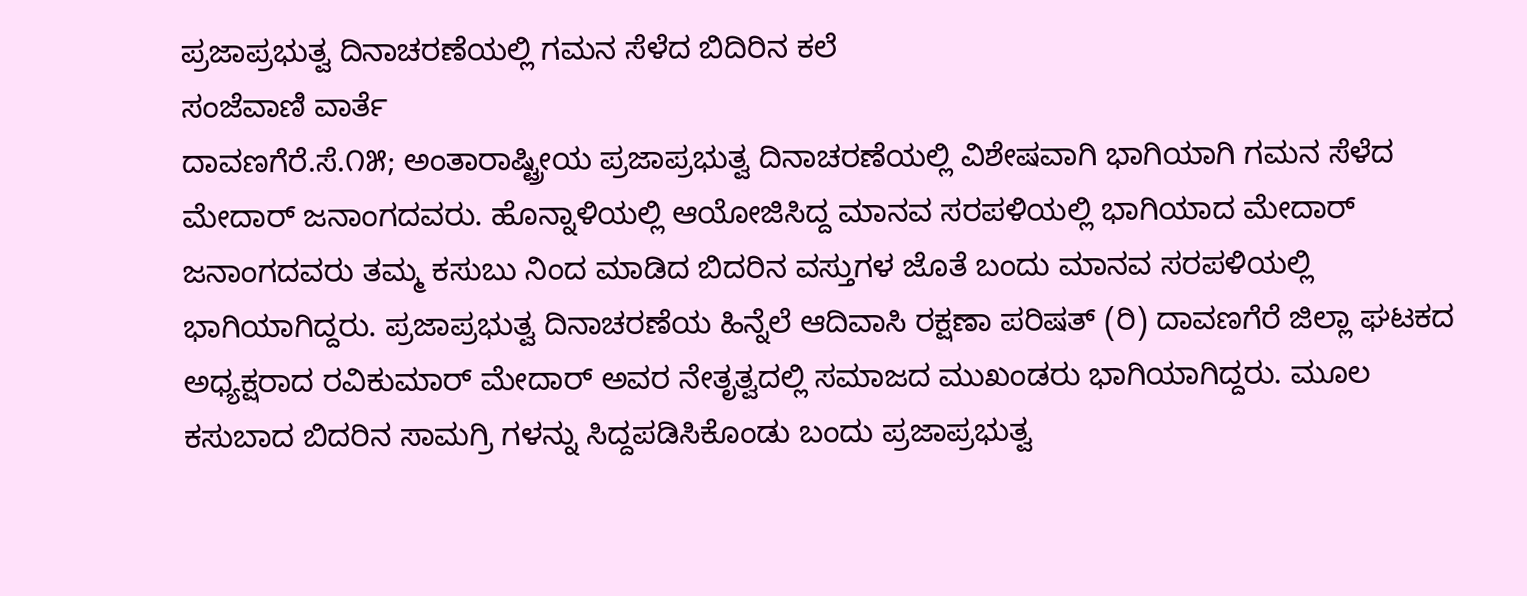ಪ್ರಜಾಪ್ರಭುತ್ವ ದಿನಾಚರಣೆಯಲ್ಲಿ ಗಮನ ಸೆಳೆದ ಬಿದಿರಿನ ಕಲೆ
ಸಂಜೆವಾಣಿ ವಾರ್ತೆ
ದಾವಣಗೆರೆ.ಸೆ.೧೫; ಅಂತಾರಾಷ್ಟ್ರೀಯ ಪ್ರಜಾಪ್ರಭುತ್ವ ದಿನಾಚರಣೆಯಲ್ಲಿ ವಿಶೇಷವಾಗಿ ಭಾಗಿಯಾಗಿ ಗಮನ ಸೆಳೆದ ಮೇದಾರ್ ಜನಾಂಗದವರು. ಹೊನ್ನಾಳಿಯಲ್ಲಿ ಆಯೋಜಿಸಿದ್ದ ಮಾನವ ಸರಪಳಿಯಲ್ಲಿ ಭಾಗಿಯಾದ ಮೇದಾರ್ ಜನಾಂಗದವರು ತಮ್ಮ ಕಸುಬು ನಿಂದ ಮಾಡಿದ ಬಿದರಿನ ವಸ್ತುಗಳ ಜೊತೆ ಬಂದು ಮಾನವ ಸರಪಳಿಯಲ್ಲಿ ಭಾಗಿಯಾಗಿದ್ದರು. ಪ್ರಜಾಪ್ರಭುತ್ವ ದಿನಾಚರಣೆಯ ಹಿನ್ನೆಲೆ ಆದಿವಾಸಿ ರಕ್ಷಣಾ ಪರಿಷತ್ (ರಿ) ದಾವಣಗೆರೆ ಜಿಲ್ಲಾ ಘಟಕದ ಅಧ್ಯಕ್ಷರಾದ ರವಿಕುಮಾರ್ ಮೇದಾರ್ ಅವರ ನೇತೃತ್ವದಲ್ಲಿ ಸಮಾಜದ ಮುಖಂಡರು ಭಾಗಿಯಾಗಿದ್ದರು. ಮೂಲ ಕಸುಬಾದ ಬಿದರಿನ ಸಾಮಗ್ರಿ ಗಳನ್ನು ಸಿದ್ದಪಡಿಸಿಕೊಂಡು ಬಂದು ಪ್ರಜಾಪ್ರಭುತ್ವ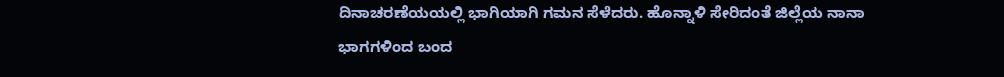ದಿನಾಚರಣೆಯಯಲ್ಲಿ ಭಾಗಿಯಾಗಿ ಗಮನ ಸೆಳೆದರು. ಹೊನ್ನಾಳಿ ಸೇರಿದಂತೆ ಜಿಲ್ಲೆಯ ನಾನಾ ಭಾಗಗಳಿಂದ ಬಂದ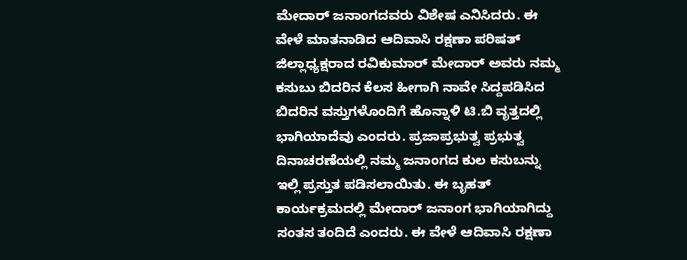ಮೇದಾರ್ ಜನಾಂಗದವರು ವಿಶೇಷ ಎನಿಸಿದರು. ಈ ವೇಳೆ ಮಾತನಾಡಿದ ಆದಿವಾಸಿ ರಕ್ಷಣಾ ಪರಿಷತ್ ಜಿಲ್ಲಾಧ್ಯಕ್ಷರಾದ ರವಿಕುಮಾರ್ ಮೇದಾರ್ ಅವರು ನಮ್ಮ ಕಸುಬು ಬಿದರಿನ ಕೆಲಸ ಹೀಗಾಗಿ ನಾವೇ ಸಿದ್ದಪಡಿಸಿದ ಬಿದರಿನ ವಸ್ತುಗಳೊಂದಿಗೆ ಹೊನ್ನಾಳಿ ಟಿ.ಬಿ ವೃತ್ತದಲ್ಲಿ ಭಾಗಿಯಾದೆವು ಎಂದರು. ಪ್ರಜಾಪ್ರಭುತ್ವ ಪ್ರಭುತ್ವ ದಿನಾಚರಣೆಯಲ್ಲಿ ನಮ್ಮ ಜನಾಂಗದ ಕುಲ ಕಸುಬನ್ನು ಇಲ್ಲಿ ಪ್ರಸ್ತುತ ಪಡಿಸಲಾಯಿತು. ಈ ಬೃಹತ್ ಕಾರ್ಯಕ್ರಮದಲ್ಲಿ ಮೇದಾರ್ ಜನಾಂಗ ಭಾಗಿಯಾಗಿದ್ದು ಸಂತಸ ತಂದಿದೆ ಎಂದರು. ಈ ವೇಳೆ ಆದಿವಾಸಿ ರಕ್ಷಣಾ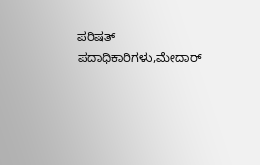ಪರಿಷತ್ ಪದಾಧಿಕಾರಿಗಳು,ಮೇದಾರ್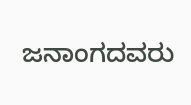ಜನಾಂಗದವರು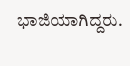ಭಾಜಿಯಾಗಿದ್ದರು.